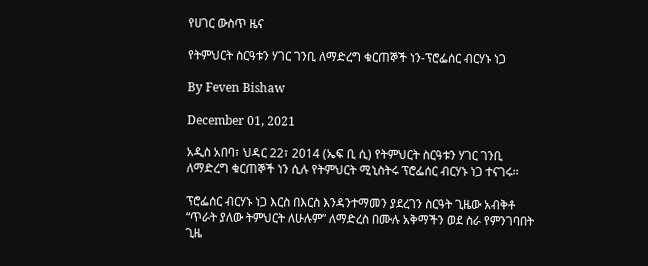የሀገር ውስጥ ዜና

የትምህርት ስርዓቱን ሃገር ገንቢ ለማድረግ ቁርጠኞች ነን-ፕሮፌሰር ብርሃኑ ነጋ

By Feven Bishaw

December 01, 2021

አዲስ አበባ፣ ህዳር 22፣ 2014 (ኤፍ ቢ ሲ) የትምህርት ስርዓቱን ሃገር ገንቢ ለማድረግ ቁርጠኞች ነን ሲሉ የትምህርት ሚኒስትሩ ፕሮፌሰር ብርሃኑ ነጋ ተናገሩ፡፡

ፕሮፌሰር ብርሃኑ ነጋ እርስ በእርስ እንዳንተማመን ያደረገን ስርዓት ጊዜው አብቅቶ “ጥራት ያለው ትምህርት ለሁሉም” ለማድረስ በሙሉ አቅማችን ወደ ስራ የምንገባበት ጊዜ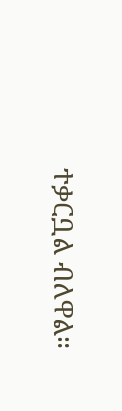ተቃርቧል ብለዋል።